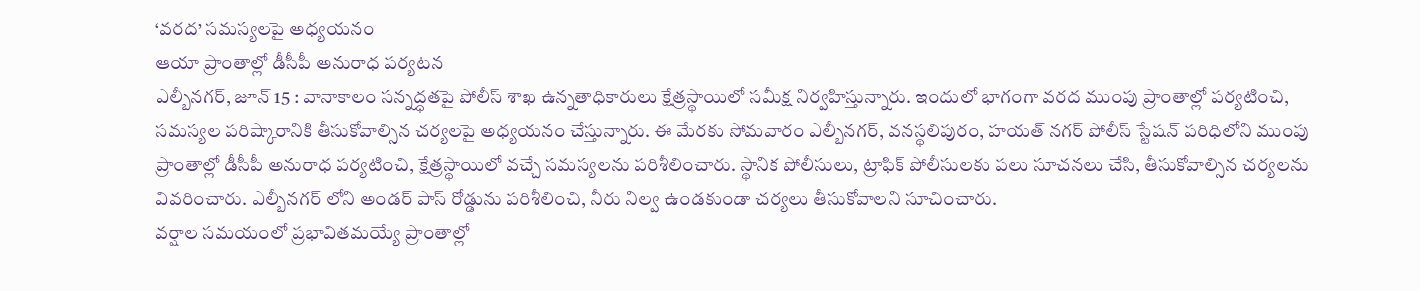‘వరద’ సమస్యలపై అధ్యయనం
ఆయా ప్రాంతాల్లో డీసీపీ అనురాధ పర్యటన
ఎల్బీనగర్, జూన్ 15 : వానాకాలం సన్నద్ధతపై పోలీస్ శాఖ ఉన్నతాధికారులు క్షేత్రస్థాయిలో సమీక్ష నిర్వహిస్తున్నారు. ఇందులో భాగంగా వరద ముంపు ప్రాంతాల్లో పర్యటించి, సమస్యల పరిష్కారానికి తీసుకోవాల్సిన చర్యలపై అధ్యయనం చేస్తున్నారు. ఈ మేరకు సోమవారం ఎల్బీనగర్, వనస్థలిపురం, హయత్ నగర్ పోలీస్ స్టేషన్ పరిధిలోని ముంపు ప్రాంతాల్లో డీసీపీ అనురాధ పర్యటించి, క్షేత్రస్థాయిలో వచ్చే సమస్యలను పరిశీలించారు. స్థానిక పోలీసులు, ట్రాఫిక్ పోలీసులకు పలు సూచనలు చేసి, తీసుకోవాల్సిన చర్యలను వివరించారు. ఎల్బీనగర్ లోని అండర్ పాస్ రోడ్డును పరిశీలించి, నీరు నిల్వ ఉండకుండా చర్యలు తీసుకోవాలని సూచించారు.
వర్షాల సమయంలో ప్రభావితమయ్యే ప్రాంతాల్లో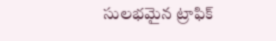సులభమైన ట్రాఫిక్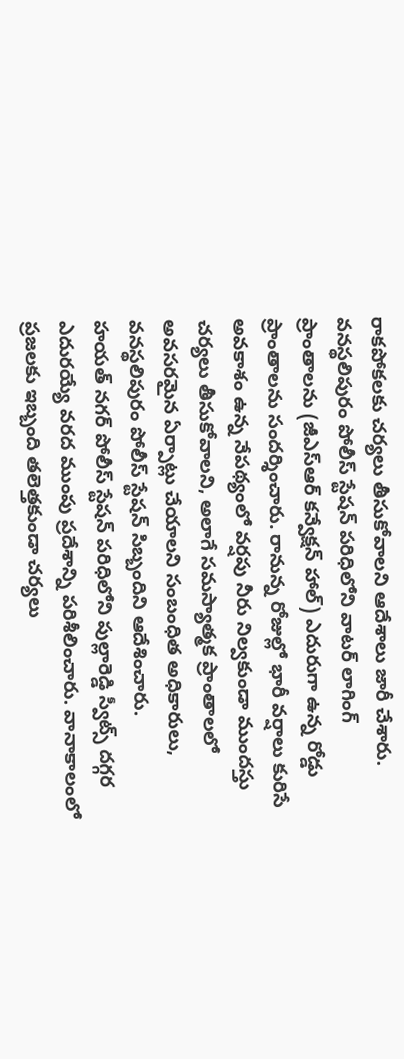రాకపోకలకు చర్యలు తీసుకోవాలని ఆదేశాలు జారీ చేశారు. వనస్థలిపురం పోలీస్ స్టేషన్ పరిధిలోని వాటర్ లాగింగ్ ప్రాంతాలను (జీఎస్ఆర్ కన్వేక్షన్ హాల్) ఎదురుగా ఉన్న రోడ్డు ప్రాంతాలను సందర్శించారు. రానున్న రోజుల్లో భారీ వర్షాలు కురిసే అవకాశం ఉన్న నేపథ్యంలో వర్షపు నీరు నిల్వకుండా ముందస్తు చర్యలు తీసుకోవాలని, అలాగే సమస్యాత్మక ప్రాంతాలలో అవసరమైన ఏర్పాట్లు చేయాలని సంబంధిత అధికారులు, వనస్థలిపురం పోలీస్ స్టేషన్ సిబ్బందిని ఆదేశించారు.
హయత్ నగర్ పోలీస్ స్టేషన్ పరిధిలోని పుల్లారెడ్డి స్వీట్స్ దగ్గర ఎదురయ్యే వరద ముంపు ప్రదేశాన్ని పరిశీలించారు. వానాకాలంలో ప్రజలకు ఇబ్బంది తలెత్తకుండా చర్యలు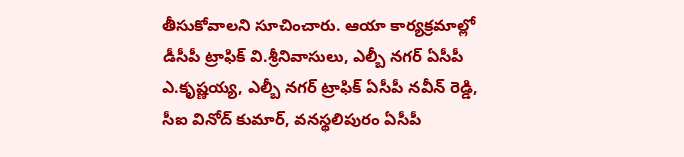తీసుకోవాలని సూచించారు. ఆయా కార్యక్రమాల్లో డీసీపీ ట్రాఫిక్ వి.శ్రీనివాసులు, ఎల్బీ నగర్ ఏసీపీ ఎ.కృష్ణయ్య, ఎల్బీ నగర్ ట్రాఫిక్ ఏసీపీ నవీన్ రెడ్డి, సీఐ వినోద్ కుమార్, వనస్థలిపురం ఏసీపీ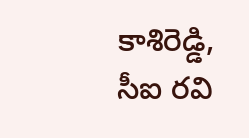కాశిరెడ్డి, సీఐ రవి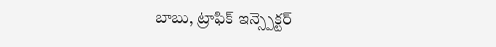బాబు, ట్రాఫిక్ ఇన్స్పెక్టర్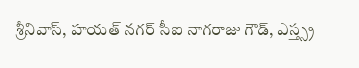శ్రీనివాస్, హయత్ నగర్ సీఐ నాగరాజు గౌడ్, ఎస్త్స్ర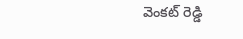వెంకట్ రెడ్డి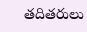తదితరులు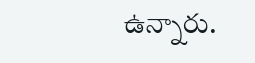ఉన్నారు.